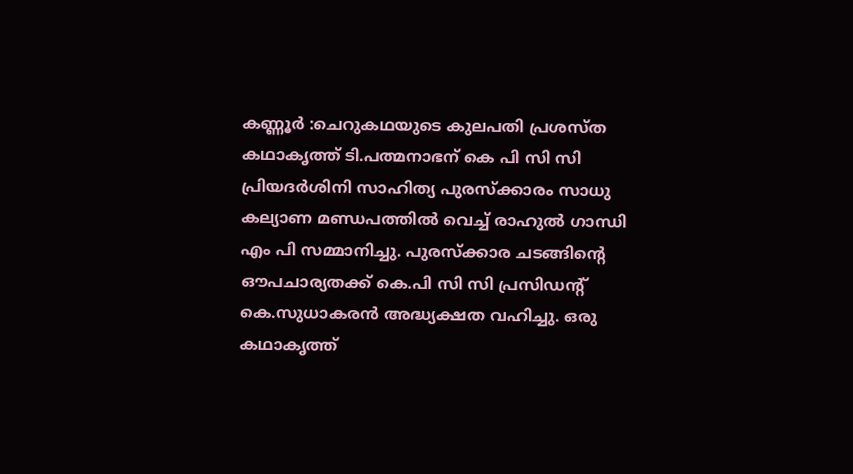കണ്ണൂർ :ചെറുകഥയുടെ കുലപതി പ്രശസ്ത കഥാകൃത്ത് ടി.പത്മനാഭന് കെ പി സി സി പ്രിയദർശിനി സാഹിത്യ പുരസ്ക്കാരം സാധു കല്യാണ മണ്ഡപത്തിൽ വെച്ച് രാഹുൽ ഗാന്ധി എം പി സമ്മാനിച്ചു. പുരസ്ക്കാര ചടങ്ങിന്റെ ഔപചാര്യതക്ക് കെ.പി സി സി പ്രസിഡന്റ് കെ.സുധാകരൻ അദ്ധ്യക്ഷത വഹിച്ചു. ഒരു കഥാകൃത്ത്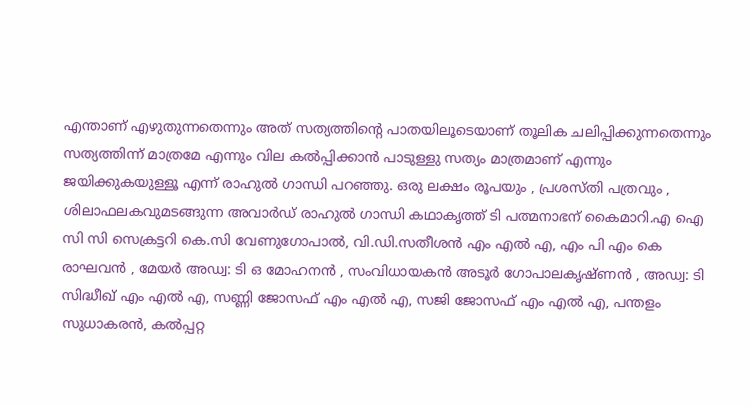എന്താണ് എഴുതുന്നതെന്നും അത് സത്യത്തിന്റെ പാതയിലൂടെയാണ് തൂലിക ചലിപ്പിക്കുന്നതെന്നും സത്യത്തിന്ന് മാത്രമേ എന്നും വില കൽപ്പിക്കാൻ പാടുള്ളു സത്യം മാത്രമാണ് എന്നും ജയിക്കുകയുള്ളൂ എന്ന് രാഹുൽ ഗാന്ധി പറഞ്ഞു. ഒരു ലക്ഷം രൂപയും , പ്രശസ്തി പത്രവും , ശിലാഫലകവുമടങ്ങുന്ന അവാർഡ് രാഹുൽ ഗാന്ധി കഥാകൃത്ത് ടി പത്മനാഭന് കൈമാറി.എ ഐ സി സി സെക്രട്ടറി കെ.സി വേണുഗോപാൽ, വി.ഡി.സതീശൻ എം എൽ എ, എം പി എം കെ രാഘവൻ , മേയർ അഡ്വ: ടി ഒ മോഹനൻ , സംവിധായകൻ അടൂർ ഗോപാലകൃഷ്ണൻ , അഡ്വ: ടി സിദ്ധീഖ് എം എൽ എ, സണ്ണി ജോസഫ് എം എൽ എ, സജി ജോസഫ് എം എൽ എ, പന്തളം സുധാകരൻ, കൽപ്പറ്റ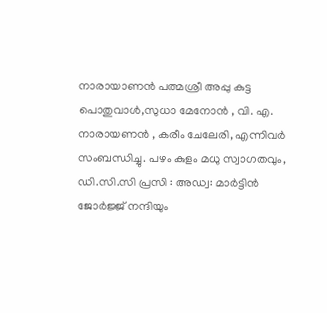നാരായാണൻ പത്മശ്രീ അപ്പു കുട്ട പൊതുവാൾ,സുധാ മേനോൻ , വി. എ. നാരായണൻ , കരീം ചേലേരി, എന്നിവർ സംബന്ധിച്ചു. പഴം കുളം മധു സ്വാഗതവും, ഡി.സി.സി പ്രസി : അഡ്വ: മാർട്ടിൻ ജോർജ്ജ് നന്ദിയും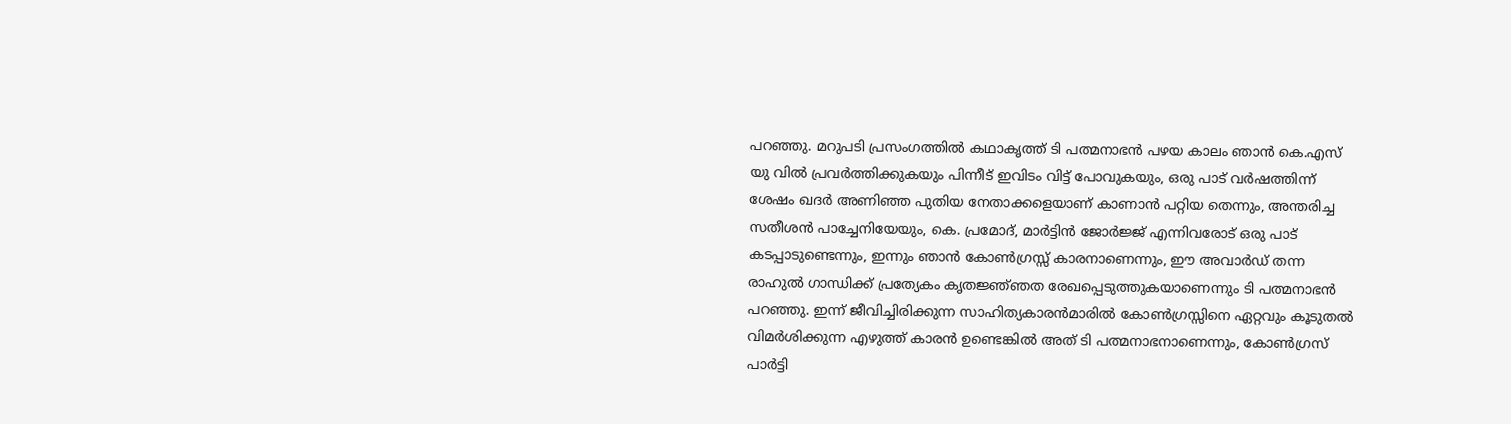പറഞ്ഞു. മറുപടി പ്രസംഗത്തിൽ കഥാകൃത്ത് ടി പത്മനാഭൻ പഴയ കാലം ഞാൻ കെ.എസ് യു വിൽ പ്രവർത്തിക്കുകയും പിന്നീട് ഇവിടം വിട്ട് പോവുകയും, ഒരു പാട് വർഷത്തിന്ന് ശേഷം ഖദർ അണിഞ്ഞ പുതിയ നേതാക്കളെയാണ് കാണാൻ പറ്റിയ തെന്നും, അന്തരിച്ച സതീശൻ പാച്ചേനിയേയും, കെ. പ്രമോദ്, മാർട്ടിൻ ജോർജ്ജ് എന്നിവരോട് ഒരു പാട് കടപ്പാടുണ്ടെന്നും, ഇന്നും ഞാൻ കോൺഗ്രസ്സ് കാരനാണെന്നും, ഈ അവാർഡ് തന്ന രാഹുൽ ഗാന്ധിക്ക് പ്രത്യേകം കൃതജ്ഞ്ഞത രേഖപ്പെടുത്തുകയാണെന്നും ടി പത്മനാഭൻ പറഞ്ഞു. ഇന്ന് ജീവിച്ചിരിക്കുന്ന സാഹിത്യകാരൻമാരിൽ കോൺഗ്രസ്സിനെ ഏറ്റവും കൂടുതൽ വിമർശിക്കുന്ന എഴുത്ത് കാരൻ ഉണ്ടെങ്കിൽ അത് ടി പത്മനാഭനാണെന്നും, കോൺഗ്രസ് പാർട്ടി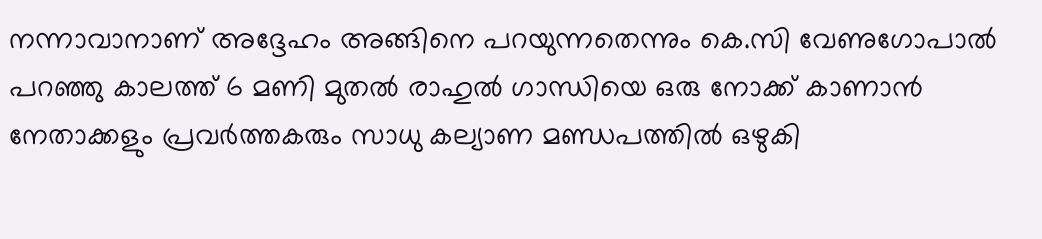നന്നാവാനാണ് അദ്ദേഹം അങ്ങിനെ പറയുന്നതെന്നും കെ.സി വേണുഗോപാൽ പറഞ്ഞു കാലത്ത് 6 മണി മുതൽ രാഹുൽ ഗാന്ധിയെ ഒരു നോക്ക് കാണാൻ നേതാക്കളും പ്രവർത്തകരും സാധു കല്യാണ മണ്ഡപത്തിൽ ഒഴുകി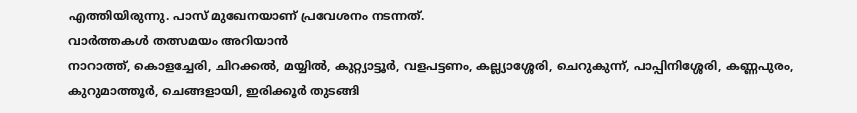എത്തിയിരുന്നു. പാസ് മുഖേനയാണ് പ്രവേശനം നടന്നത്.
വാർത്തകൾ തത്സമയം അറിയാൻ
നാറാത്ത്, കൊളച്ചേരി, ചിറക്കൽ, മയ്യിൽ, കുറ്റ്യാട്ടൂർ, വളപട്ടണം, കല്ല്യാശ്ശേരി, ചെറുകുന്ന്, പാപ്പിനിശ്ശേരി, കണ്ണപുരം, കുറുമാത്തൂർ, ചെങ്ങളായി, ഇരിക്കൂർ തുടങ്ങി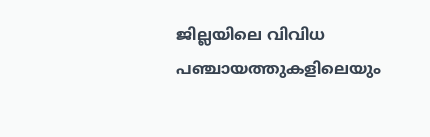ജില്ലയിലെ വിവിധ പഞ്ചായത്തുകളിലെയും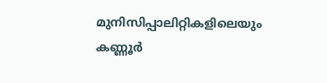മുനിസിപ്പാലിറ്റികളിലെയും കണ്ണൂർ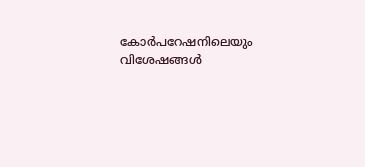കോർപറേഷനിലെയും വിശേഷങ്ങൾ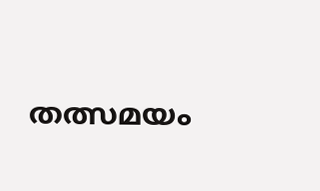തത്സമയം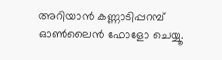അറിയാൻ കണ്ണാടിപ്പറമ്പ് ഓൺലൈൻ ഫോളോ ചെയ്യൂ.